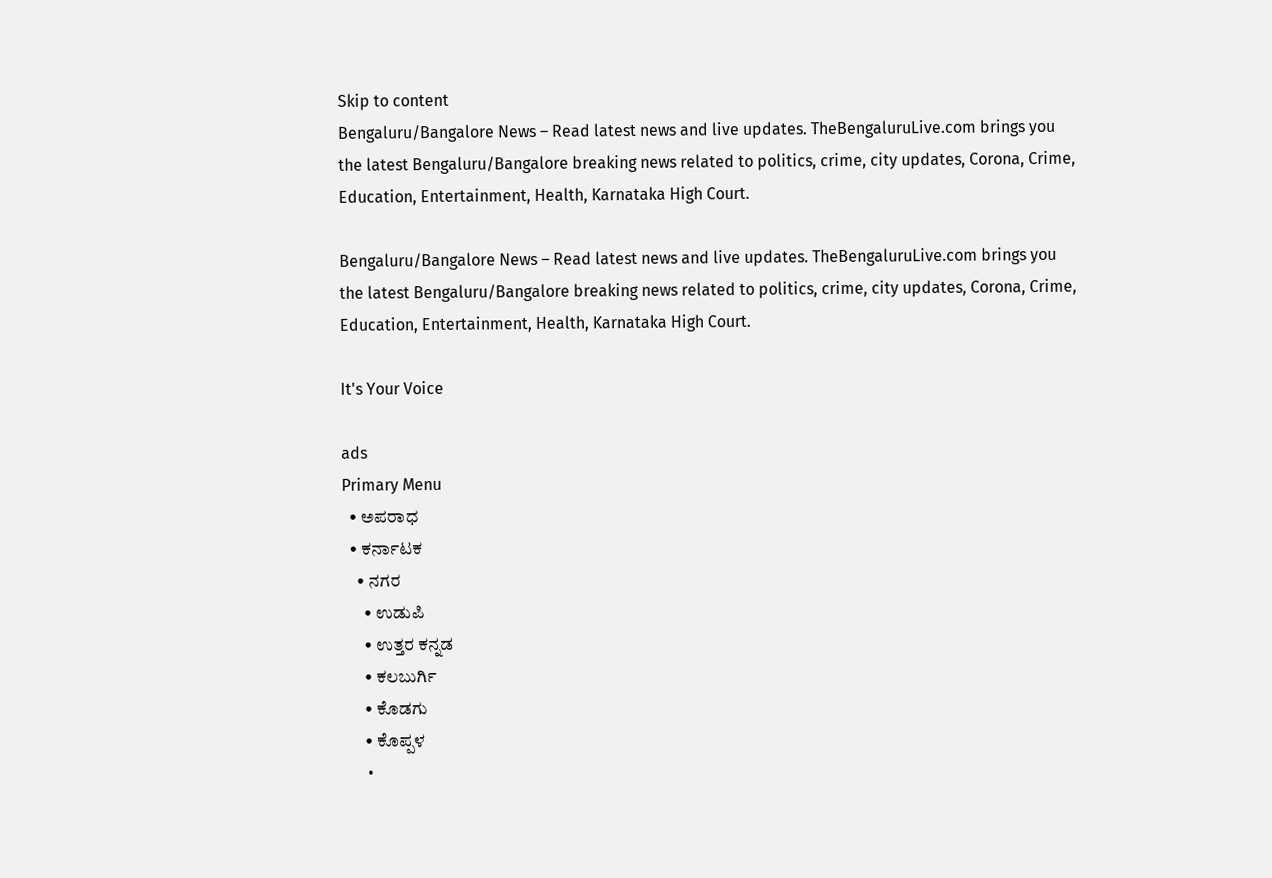Skip to content
Bengaluru/Bangalore News – Read latest news and live updates. TheBengaluruLive.com brings you the latest Bengaluru/Bangalore breaking news related to politics, crime, city updates, Corona, Crime, Education, Entertainment, Health, Karnataka High Court.

Bengaluru/Bangalore News – Read latest news and live updates. TheBengaluruLive.com brings you the latest Bengaluru/Bangalore breaking news related to politics, crime, city updates, Corona, Crime, Education, Entertainment, Health, Karnataka High Court.

It's Your Voice

ads
Primary Menu
  • ಅಪರಾಧ
  • ಕರ್ನಾಟಕ
    • ನಗರ
      • ಉಡುಪಿ
      • ಉತ್ತರ ಕನ್ನಡ
      • ಕಲಬುರ್ಗಿ
      • ಕೊಡಗು
      • ಕೊಪ್ಪಳ
      •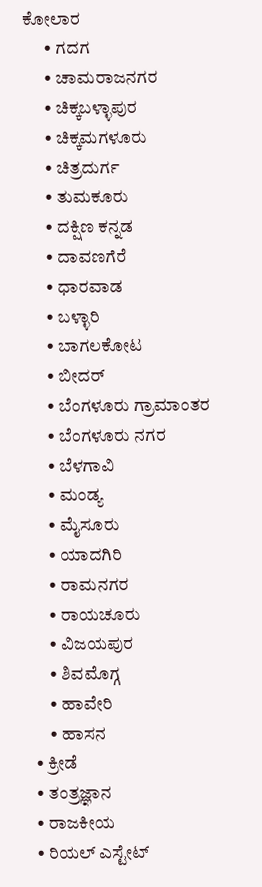ಕೋಲಾರ
      • ಗದಗ
      • ಚಾಮರಾಜನಗರ
      • ಚಿಕ್ಕಬಳ್ಳಾಪುರ
      • ಚಿಕ್ಕಮಗಳೂರು
      • ಚಿತ್ರದುರ್ಗ
      • ತುಮಕೂರು
      • ದಕ್ಷಿಣ ಕನ್ನಡ
      • ದಾವಣಗೆರೆ
      • ಧಾರವಾಡ
      • ಬಳ್ಳಾರಿ
      • ಬಾಗಲಕೋಟ
      • ಬೀದರ್
      • ಬೆಂಗಳೂರು ಗ್ರಾಮಾಂತರ
      • ಬೆಂಗಳೂರು ನಗರ
      • ಬೆಳಗಾವಿ
      • ಮಂಡ್ಯ
      • ಮೈಸೂರು
      • ಯಾದಗಿರಿ
      • ರಾಮನಗರ
      • ರಾಯಚೂರು
      • ವಿಜಯಪುರ
      • ಶಿವಮೊಗ್ಗ
      • ಹಾವೇರಿ
      • ಹಾಸನ
  • ಕ್ರೀಡೆ
  • ತಂತ್ರಜ್ಞಾನ
  • ರಾಜಕೀಯ
  • ರಿಯಲ್ ಎಸ್ಟೇಟ್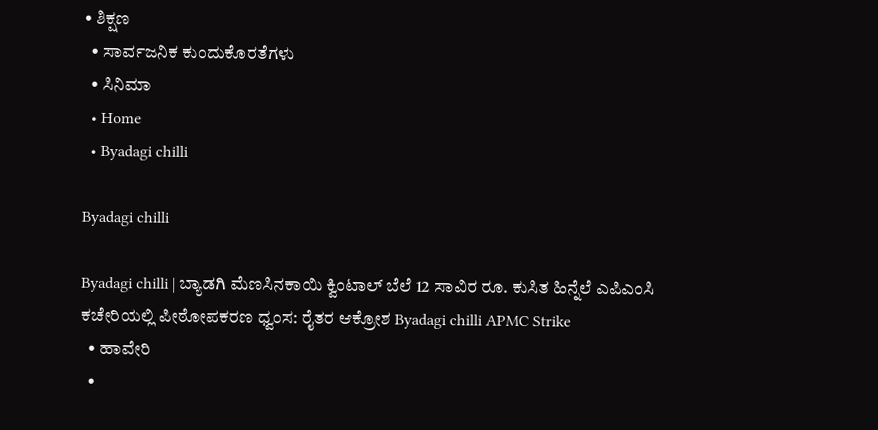• ಶಿಕ್ಷಣ
  • ಸಾರ್ವಜನಿಕ ಕುಂದುಕೊರತೆಗಳು
  • ಸಿನಿಮಾ
  • Home
  • Byadagi chilli

Byadagi chilli

Byadagi chilli | ಬ್ಯಾಡಗಿ ಮೆಣಸಿನಕಾಯಿ ಕ್ವಿಂಟಾಲ್‌ ಬೆಲೆ 12 ಸಾವಿರ ರೂ. ಕುಸಿತ ಹಿನ್ನೆಲೆ ಎಪಿಎಂಸಿ ಕಚೇರಿಯಲ್ಲಿ ಪೀಠೋಪಕರಣ ಧ್ವಂಸ: ರೈತರ ಆಕ್ರೋಶ Byadagi chilli APMC Strike
  • ಹಾವೇರಿ
  •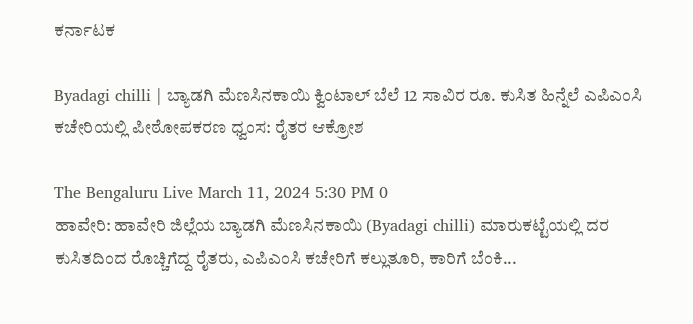ಕರ್ನಾಟಕ

Byadagi chilli | ಬ್ಯಾಡಗಿ ಮೆಣಸಿನಕಾಯಿ ಕ್ವಿಂಟಾಲ್‌ ಬೆಲೆ 12 ಸಾವಿರ ರೂ. ಕುಸಿತ ಹಿನ್ನೆಲೆ ಎಪಿಎಂಸಿ ಕಚೇರಿಯಲ್ಲಿ ಪೀಠೋಪಕರಣ ಧ್ವಂಸ: ರೈತರ ಆಕ್ರೋಶ

The Bengaluru Live March 11, 2024 5:30 PM 0
ಹಾವೇರಿ: ಹಾವೇರಿ ಜಿಲ್ಲೆಯ ಬ್ಯಾಡಗಿ ಮೆಣಸಿನಕಾಯಿ (Byadagi chilli) ಮಾರುಕಟ್ಟೆಯಲ್ಲಿ ದರ ಕುಸಿತದಿಂದ ರೊಚ್ಚಿಗೆದ್ದ ರೈತರು, ಎಪಿಎಂಸಿ ಕಚೇರಿಗೆ ಕಲ್ಲುತೂರಿ, ಕಾರಿಗೆ ಬೆಂಕಿ...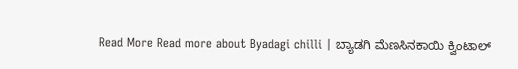Read More Read more about Byadagi chilli | ಬ್ಯಾಡಗಿ ಮೆಣಸಿನಕಾಯಿ ಕ್ವಿಂಟಾಲ್‌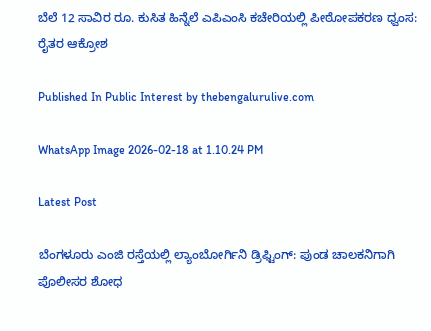ಬೆಲೆ 12 ಸಾವಿರ ರೂ. ಕುಸಿತ ಹಿನ್ನೆಲೆ ಎಪಿಎಂಸಿ ಕಚೇರಿಯಲ್ಲಿ ಪೀಠೋಪಕರಣ ಧ್ವಂಸ: ರೈತರ ಆಕ್ರೋಶ

Published In Public Interest by thebengalurulive.com

WhatsApp Image 2026-02-18 at 1.10.24 PM

Latest Post

ಬೆಂಗಳೂರು ಎಂಜಿ ರಸ್ತೆಯಲ್ಲಿ ಲ್ಯಾಂಬೋರ್ಗಿನಿ ಡ್ರಿಫ್ಟಿಂಗ್: ಪುಂಡ ಚಾಲಕನಿಗಾಗಿ ಪೊಲೀಸರ ಶೋಧ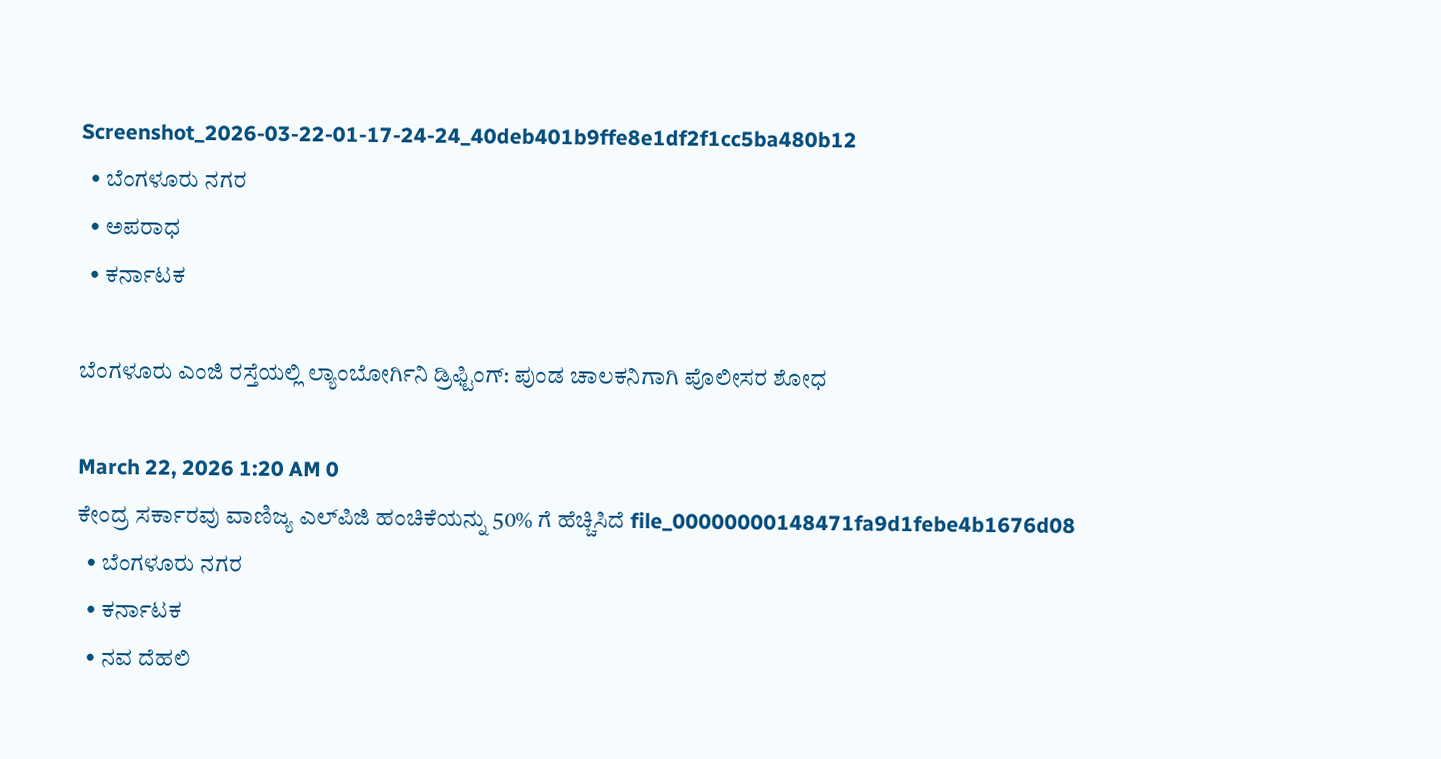Screenshot_2026-03-22-01-17-24-24_40deb401b9ffe8e1df2f1cc5ba480b12
  • ಬೆಂಗಳೂರು ನಗರ
  • ಅಪರಾಧ
  • ಕರ್ನಾಟಕ

ಬೆಂಗಳೂರು ಎಂಜಿ ರಸ್ತೆಯಲ್ಲಿ ಲ್ಯಾಂಬೋರ್ಗಿನಿ ಡ್ರಿಫ್ಟಿಂಗ್: ಪುಂಡ ಚಾಲಕನಿಗಾಗಿ ಪೊಲೀಸರ ಶೋಧ

March 22, 2026 1:20 AM 0
ಕೇಂದ್ರ ಸರ್ಕಾರವು ವಾಣಿಜ್ಯ ಎಲ್‌ಪಿಜಿ ಹಂಚಿಕೆಯನ್ನು 50% ಗೆ ಹೆಚ್ಚಿಸಿದೆ file_00000000148471fa9d1febe4b1676d08
  • ಬೆಂಗಳೂರು ನಗರ
  • ಕರ್ನಾಟಕ
  • ನವ ದೆಹಲಿ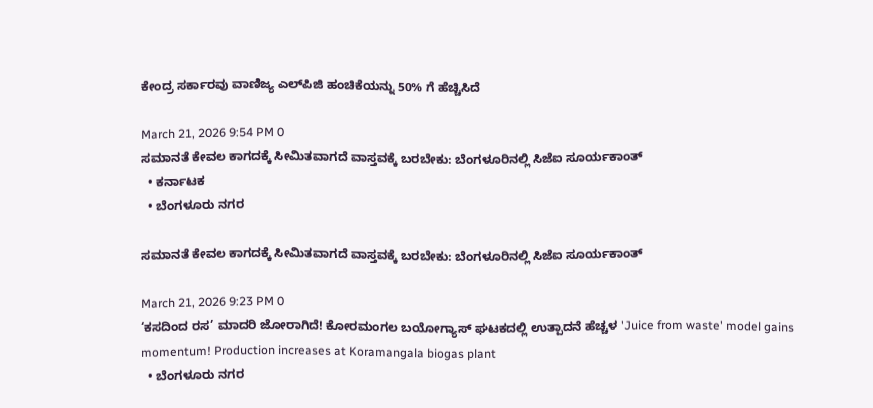ಕೇಂದ್ರ ಸರ್ಕಾರವು ವಾಣಿಜ್ಯ ಎಲ್‌ಪಿಜಿ ಹಂಚಿಕೆಯನ್ನು 50% ಗೆ ಹೆಚ್ಚಿಸಿದೆ

March 21, 2026 9:54 PM 0
ಸಮಾನತೆ ಕೇವಲ ಕಾಗದಕ್ಕೆ ಸೀಮಿತವಾಗದೆ ವಾಸ್ತವಕ್ಕೆ ಬರಬೇಕು: ಬೆಂಗಳೂರಿನಲ್ಲಿ ಸಿಜೆಐ ಸೂರ್ಯಕಾಂತ್
  • ಕರ್ನಾಟಕ
  • ಬೆಂಗಳೂರು ನಗರ

ಸಮಾನತೆ ಕೇವಲ ಕಾಗದಕ್ಕೆ ಸೀಮಿತವಾಗದೆ ವಾಸ್ತವಕ್ಕೆ ಬರಬೇಕು: ಬೆಂಗಳೂರಿನಲ್ಲಿ ಸಿಜೆಐ ಸೂರ್ಯಕಾಂತ್

March 21, 2026 9:23 PM 0
‘ಕಸದಿಂದ ರಸ’ ಮಾದರಿ ಜೋರಾಗಿದೆ! ಕೋರಮಂಗಲ ಬಯೋಗ್ಯಾಸ್ ಘಟಕದಲ್ಲಿ ಉತ್ಪಾದನೆ ಹೆಚ್ಚಳ 'Juice from waste' model gains momentum! Production increases at Koramangala biogas plant
  • ಬೆಂಗಳೂರು ನಗರ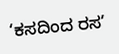‘ಕಸದಿಂದ ರಸ’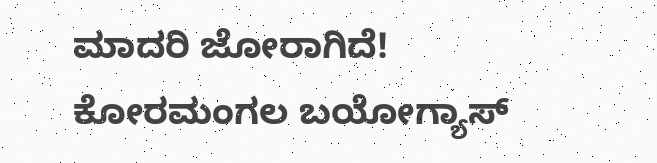ಮಾದರಿ ಜೋರಾಗಿದೆ! ಕೋರಮಂಗಲ ಬಯೋಗ್ಯಾಸ್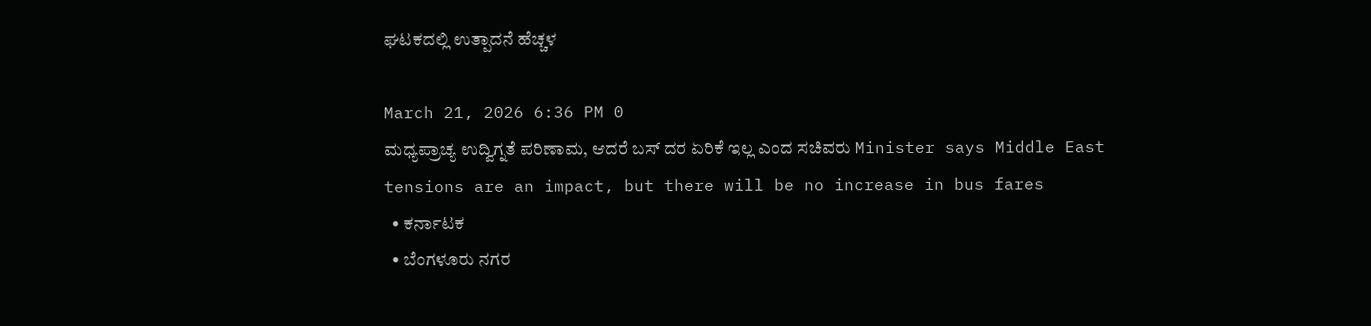ಘಟಕದಲ್ಲಿ ಉತ್ಪಾದನೆ ಹೆಚ್ಚಳ

March 21, 2026 6:36 PM 0
ಮಧ್ಯಪ್ರಾಚ್ಯ ಉದ್ವಿಗ್ನತೆ ಪರಿಣಾಮ, ಆದರೆ ಬಸ್ ದರ ಏರಿಕೆ ಇಲ್ಲ ಎಂದ ಸಚಿವರು Minister says Middle East tensions are an impact, but there will be no increase in bus fares
  • ಕರ್ನಾಟಕ
  • ಬೆಂಗಳೂರು ನಗರ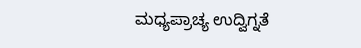ಮಧ್ಯಪ್ರಾಚ್ಯ ಉದ್ವಿಗ್ನತೆ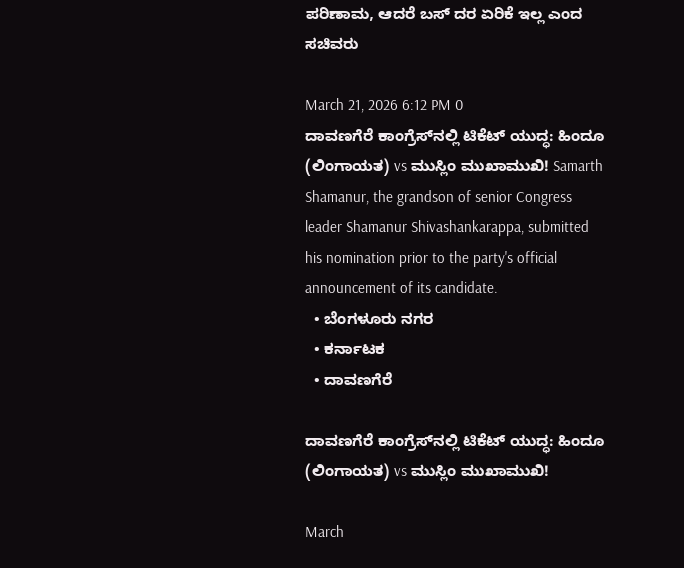ಪರಿಣಾಮ, ಆದರೆ ಬಸ್ ದರ ಏರಿಕೆ ಇಲ್ಲ ಎಂದ ಸಚಿವರು

March 21, 2026 6:12 PM 0
ದಾವಣಗೆರೆ ಕಾಂಗ್ರೆಸ್‌ನಲ್ಲಿ ಟಿಕೆಟ್ ಯುದ್ಧ: ಹಿಂದೂ (ಲಿಂಗಾಯತ) vs ಮುಸ್ಲಿಂ ಮುಖಾಮುಖಿ! Samarth Shamanur, the grandson of senior Congress leader Shamanur Shivashankarappa, submitted his nomination prior to the party's official announcement of its candidate.
  • ಬೆಂಗಳೂರು ನಗರ
  • ಕರ್ನಾಟಕ
  • ದಾವಣಗೆರೆ

ದಾವಣಗೆರೆ ಕಾಂಗ್ರೆಸ್‌ನಲ್ಲಿ ಟಿಕೆಟ್ ಯುದ್ಧ: ಹಿಂದೂ (ಲಿಂಗಾಯತ) vs ಮುಸ್ಲಿಂ ಮುಖಾಮುಖಿ!

March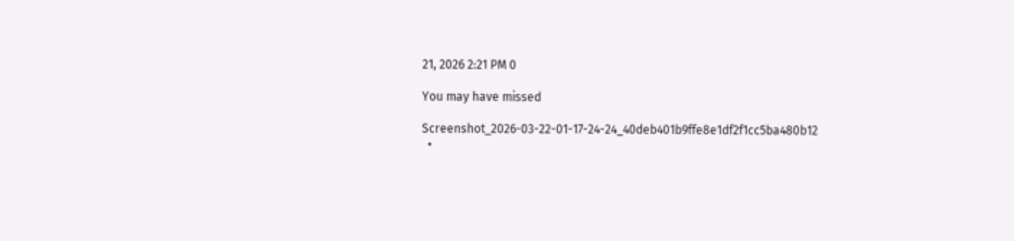21, 2026 2:21 PM 0

You may have missed

Screenshot_2026-03-22-01-17-24-24_40deb401b9ffe8e1df2f1cc5ba480b12
  •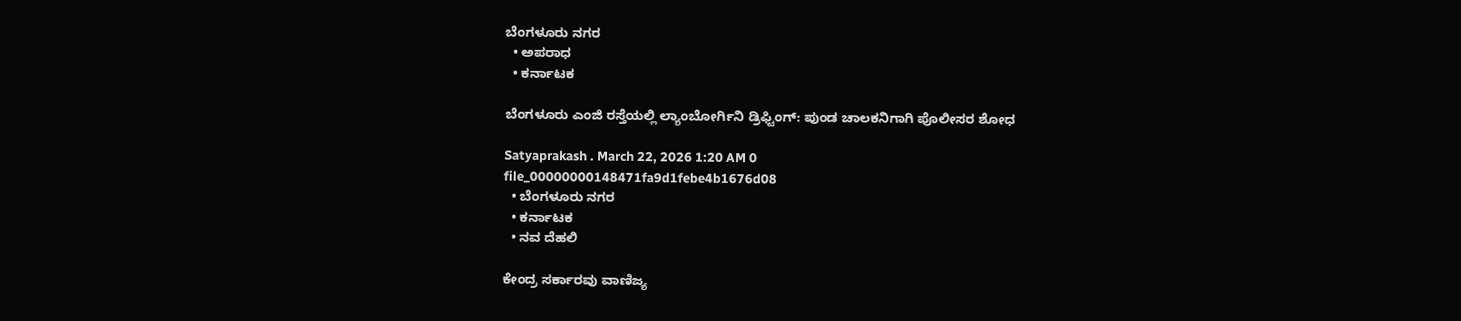ಬೆಂಗಳೂರು ನಗರ
  • ಅಪರಾಧ
  • ಕರ್ನಾಟಕ

ಬೆಂಗಳೂರು ಎಂಜಿ ರಸ್ತೆಯಲ್ಲಿ ಲ್ಯಾಂಬೋರ್ಗಿನಿ ಡ್ರಿಫ್ಟಿಂಗ್: ಪುಂಡ ಚಾಲಕನಿಗಾಗಿ ಪೊಲೀಸರ ಶೋಧ

Satyaprakash . March 22, 2026 1:20 AM 0
file_00000000148471fa9d1febe4b1676d08
  • ಬೆಂಗಳೂರು ನಗರ
  • ಕರ್ನಾಟಕ
  • ನವ ದೆಹಲಿ

ಕೇಂದ್ರ ಸರ್ಕಾರವು ವಾಣಿಜ್ಯ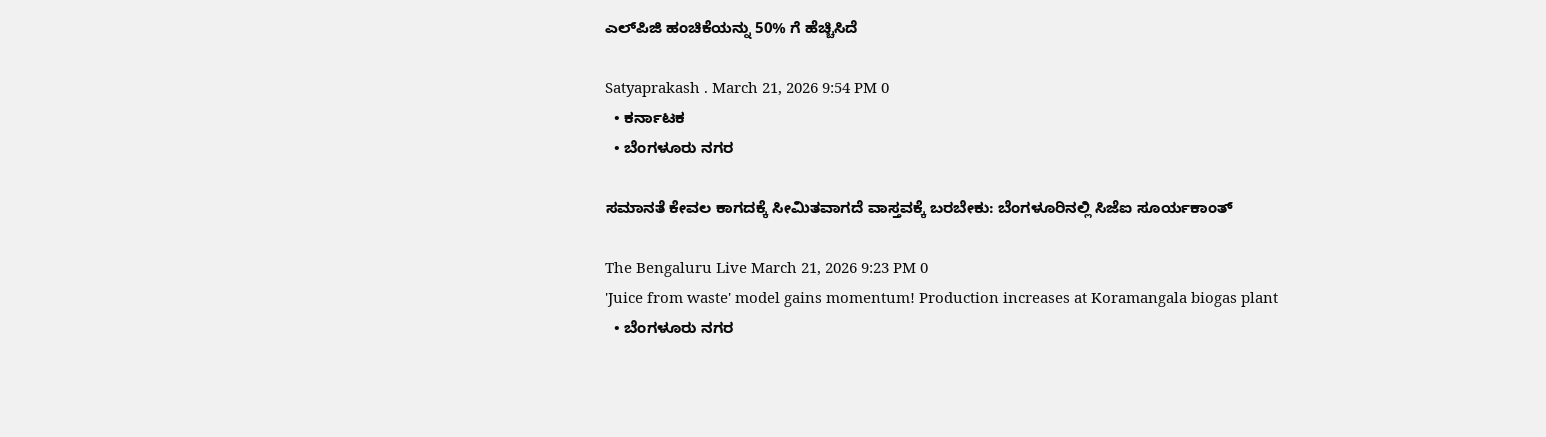ಎಲ್‌ಪಿಜಿ ಹಂಚಿಕೆಯನ್ನು 50% ಗೆ ಹೆಚ್ಚಿಸಿದೆ

Satyaprakash . March 21, 2026 9:54 PM 0
  • ಕರ್ನಾಟಕ
  • ಬೆಂಗಳೂರು ನಗರ

ಸಮಾನತೆ ಕೇವಲ ಕಾಗದಕ್ಕೆ ಸೀಮಿತವಾಗದೆ ವಾಸ್ತವಕ್ಕೆ ಬರಬೇಕು: ಬೆಂಗಳೂರಿನಲ್ಲಿ ಸಿಜೆಐ ಸೂರ್ಯಕಾಂತ್

The Bengaluru Live March 21, 2026 9:23 PM 0
'Juice from waste' model gains momentum! Production increases at Koramangala biogas plant
  • ಬೆಂಗಳೂರು ನಗರ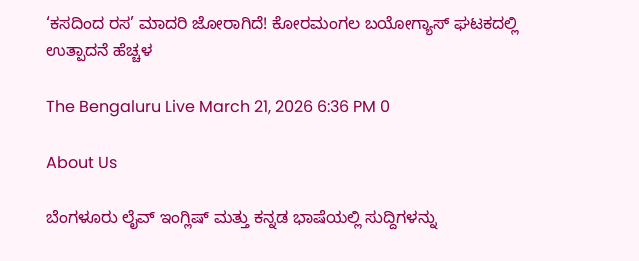‘ಕಸದಿಂದ ರಸ’ ಮಾದರಿ ಜೋರಾಗಿದೆ! ಕೋರಮಂಗಲ ಬಯೋಗ್ಯಾಸ್ ಘಟಕದಲ್ಲಿ ಉತ್ಪಾದನೆ ಹೆಚ್ಚಳ

The Bengaluru Live March 21, 2026 6:36 PM 0

About Us

ಬೆಂಗಳೂರು ಲೈವ್ ಇಂಗ್ಲಿಷ್ ಮತ್ತು ಕನ್ನಡ ಭಾಷೆಯಲ್ಲಿ ಸುದ್ದಿಗಳನ್ನು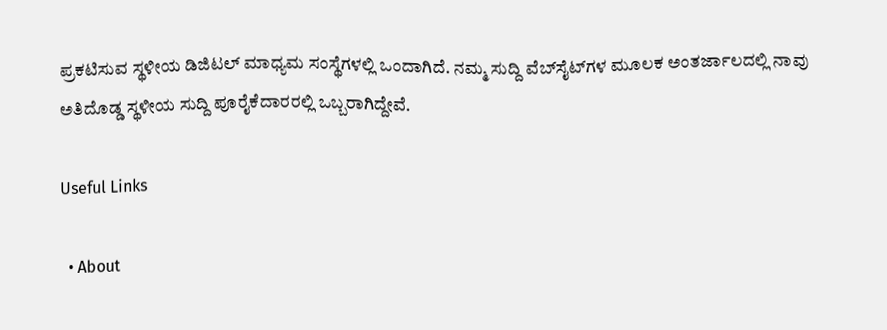ಪ್ರಕಟಿಸುವ ಸ್ಥಳೀಯ ಡಿಜಿಟಲ್ ಮಾಧ್ಯಮ ಸಂಸ್ಥೆಗಳಲ್ಲಿ ಒಂದಾಗಿದೆ. ನಮ್ಮ ಸುದ್ದಿ ವೆಬ್‌ಸೈಟ್‌ಗಳ ಮೂಲಕ ಅಂತರ್ಜಾಲದಲ್ಲಿ ನಾವು ಅತಿದೊಡ್ಡ ಸ್ಥಳೀಯ ಸುದ್ದಿ ಪೂರೈಕೆದಾರರಲ್ಲಿ ಒಬ್ಬರಾಗಿದ್ದೇವೆ.

Useful Links

  • About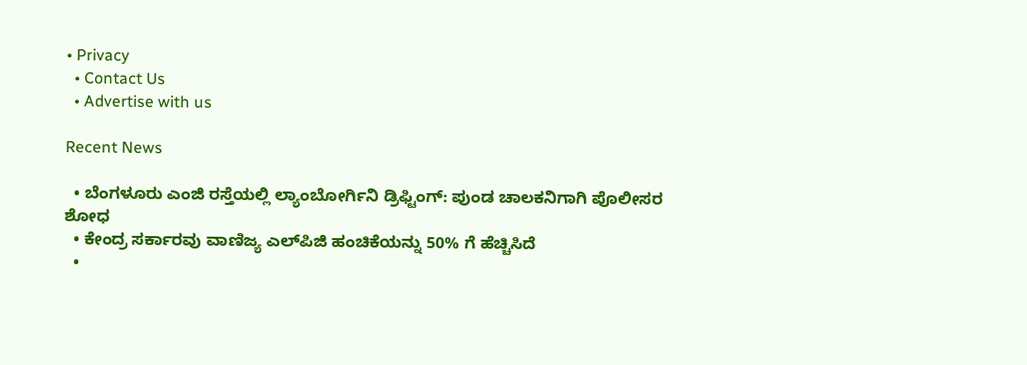• Privacy
  • Contact Us
  • Advertise with us

Recent News

  • ಬೆಂಗಳೂರು ಎಂಜಿ ರಸ್ತೆಯಲ್ಲಿ ಲ್ಯಾಂಬೋರ್ಗಿನಿ ಡ್ರಿಫ್ಟಿಂಗ್: ಪುಂಡ ಚಾಲಕನಿಗಾಗಿ ಪೊಲೀಸರ ಶೋಧ
  • ಕೇಂದ್ರ ಸರ್ಕಾರವು ವಾಣಿಜ್ಯ ಎಲ್‌ಪಿಜಿ ಹಂಚಿಕೆಯನ್ನು 50% ಗೆ ಹೆಚ್ಚಿಸಿದೆ
  •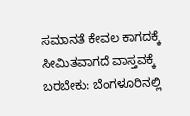ಸಮಾನತೆ ಕೇವಲ ಕಾಗದಕ್ಕೆ ಸೀಮಿತವಾಗದೆ ವಾಸ್ತವಕ್ಕೆ ಬರಬೇಕು: ಬೆಂಗಳೂರಿನಲ್ಲಿ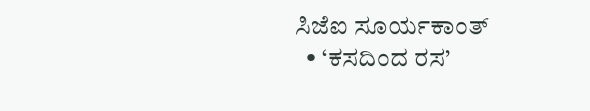ಸಿಜೆಐ ಸೂರ್ಯಕಾಂತ್
  • ‘ಕಸದಿಂದ ರಸ’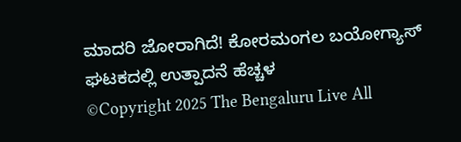ಮಾದರಿ ಜೋರಾಗಿದೆ! ಕೋರಮಂಗಲ ಬಯೋಗ್ಯಾಸ್ ಘಟಕದಲ್ಲಿ ಉತ್ಪಾದನೆ ಹೆಚ್ಚಳ
©Copyright 2025 The Bengaluru Live All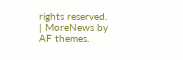rights reserved. | MoreNews by AF themes.